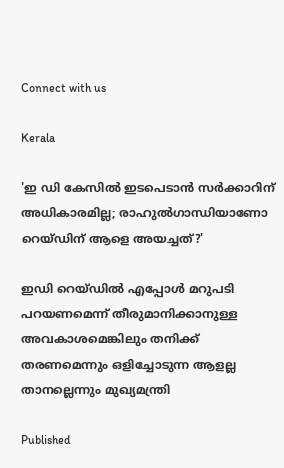Connect with us

Kerala

'ഇ ഡി കേസില്‍ ഇടപെടാന്‍ സര്‍ക്കാറിന് അധികാരമില്ല; രാഹുല്‍ഗാന്ധിയാണോ റെയ്ഡിന് ആളെ അയച്ചത്?'

ഇഡി റെയ്ഡില്‍ എപ്പോള്‍ മറുപടി പറയണമെന്ന് തീരുമാനിക്കാനുള്ള അവകാശമെങ്കിലും തനിക്ക് തരണമെന്നും ഒളിച്ചോടുന്ന ആളല്ല താനല്ലെന്നും മുഖ്യമന്ത്രി

Published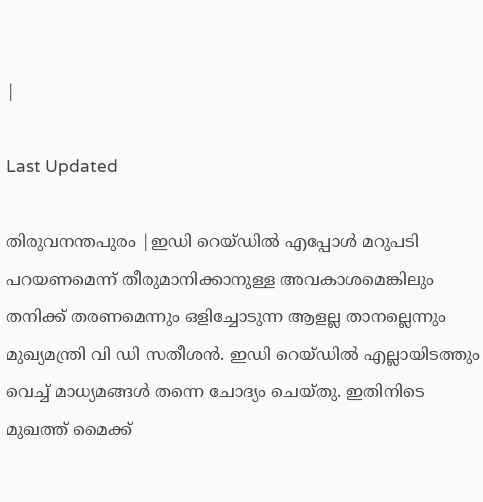|

Last Updated

തിരുവനന്തപുരം |ഇഡി റെയ്ഡില്‍ എപ്പോള്‍ മറുപടി പറയണമെന്ന് തീരുമാനിക്കാനുള്ള അവകാശമെങ്കിലും തനിക്ക് തരണമെന്നും ഒളിച്ചോടുന്ന ആളല്ല താനല്ലെന്നും മുഖ്യമന്ത്രി വി ഡി സതീശന്‍. ഇഡി റെയ്ഡില്‍ എല്ലായിടത്തും വെച്ച് മാധ്യമങ്ങള്‍ തന്നെ ചോദ്യം ചെയ്തു. ഇതിനിടെ മുഖത്ത് മൈക്ക്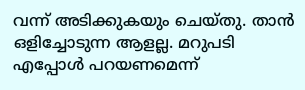വന്ന് അടിക്കുകയും ചെയ്തു. താന്‍ ഒളിച്ചോടുന്ന ആളല്ല. മറുപടി എപ്പോള്‍ പറയണമെന്ന്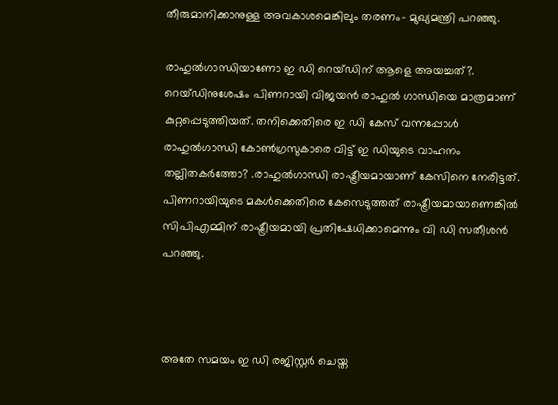തീരുമാനിക്കാനുള്ള അവകാശമെങ്കിലും തരണം- മുഖ്യമന്ത്രി പറഞ്ഞു.

രാഹുല്‍ഗാന്ധിയാണോ ഇ ഡി റെയ്ഡിന് ആളെ അയച്ചത്?. റെയ്ഡിനുശേഷം പിണറായി വിജയന്‍ രാഹുല്‍ ഗാന്ധിയെ മാത്രമാണ് കുറ്റപ്പെടുത്തിയത്. തനിക്കെതിരെ ഇ ഡി കേസ് വന്നപ്പോള്‍ രാഹുല്‍ഗാന്ധി കോണ്‍ഗ്രസുകാരെ വിട്ട് ഇ ഡിയുടെ വാഹനം തല്ലിതകര്‍ത്തോ? .രാഹുല്‍ഗാന്ധി രാഷ്ട്രീയമായാണ് കേസിനെ നേരിട്ടത്. പിണറായിയുടെ മകള്‍ക്കെതിരെ കേസെടുത്തത് രാഷ്ട്രീയമായാണെങ്കില്‍ സിപിഎമ്മിന് രാഷ്ട്രീയമായി പ്രതിഷേധിക്കാമെന്നും വി ഡി സതീശന്‍ പറഞ്ഞു.



അതേ സമയം ഇ ഡി രജിസ്റ്റര്‍ ചെയ്ത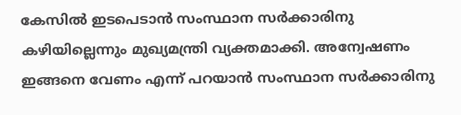കേസില്‍ ഇടപെടാന്‍ സംസ്ഥാന സര്‍ക്കാരിനു കഴിയില്ലെന്നും മുഖ്യമന്ത്രി വ്യക്തമാക്കി. അന്വേഷണം ഇങ്ങനെ വേണം എന്ന് പറയാന്‍ സംസ്ഥാന സര്‍ക്കാരിനു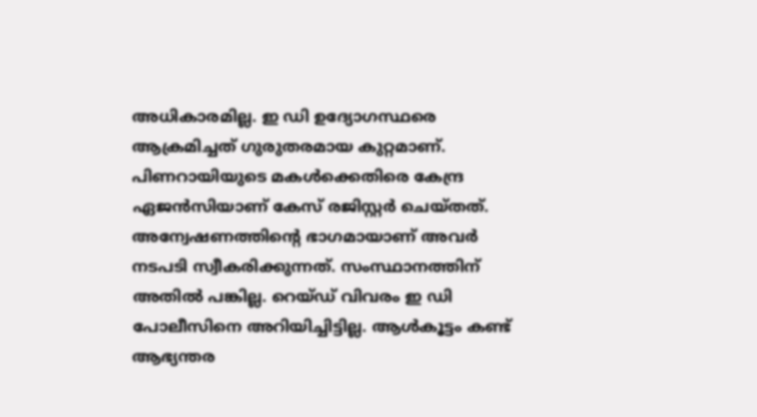അധികാരമില്ല. ഇ ഡി ഉദ്യോഗസ്ഥരെ ആക്രമിച്ചത് ഗുരുതരമായ കുറ്റമാണ്. പിണറായിയുടെ മകള്‍ക്കെതിരെ കേന്ദ്ര ഏജന്‍സിയാണ് കേസ് രജിസ്റ്റര്‍ ചെയ്തത്. അന്വേഷണത്തിന്റെ ഭാഗമായാണ് അവര്‍ നടപടി സ്വീകരിക്കുന്നത്. സംസ്ഥാനത്തിന് അതില്‍ പങ്കില്ല. റെയ്ഡ് വിവരം ഇ ഡി പോലീസിനെ അറിയിച്ചിട്ടില്ല. ആള്‍കൂട്ടം കണ്ട് ആഭ്യന്തര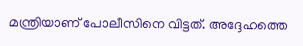മന്ത്രിയാണ് പോലീസിനെ വിട്ടത്. അദ്ദേഹത്തെ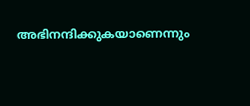അഭിനന്ദിക്കുകയാണെന്നും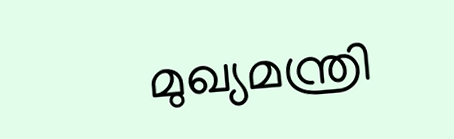മുഖ്യമന്ത്രി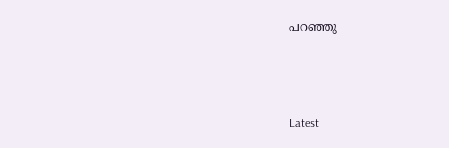പറഞ്ഞു



Latest